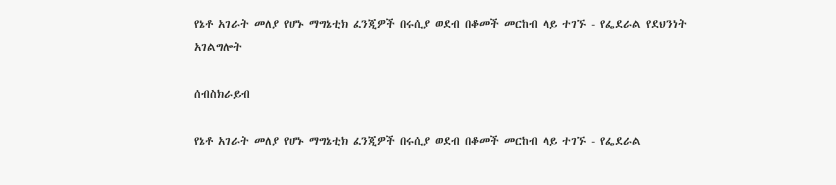የኔቶ አገራት መለያ የሆኑ ማግኔቲክ ፈንጂዎች በሩሲያ ወደብ በቆመች መርከብ ላይ ተገኙ - የፌደራል የደህንነት አገልግሎት

ሰብስክራይብ

የኔቶ አገራት መለያ የሆኑ ማግኔቲክ ፈንጂዎች በሩሲያ ወደብ በቆመች መርከብ ላይ ተገኙ - የፌደራል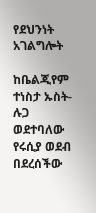የደህንነት አገልግሎት

ከቤልጂየም ተነስታ ኡስት-ሉጋ ወደተባለው የሩሲያ ወደብ በደረሰችው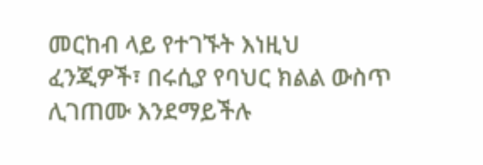መርከብ ላይ የተገኙት እነዚህ ፈንጂዎች፣ በሩሲያ የባህር ክልል ውስጥ ሊገጠሙ እንደማይችሉ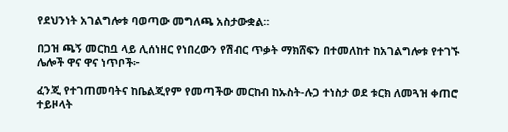የደህንነት አገልግሎቱ ባወጣው መግለጫ አስታውቋል።

በጋዝ ጫኝ መርከቧ ላይ ሊሰነዘር የነበረውን የሽብር ጥቃት ማክሸፍን በተመለከተ ከአገልግሎቱ የተገኙ ሌሎች ዋና ዋና ነጥቦች፦

ፈንጂ የተገጠመባትና ከቤልጂየም የመጣችው መርከብ ከኡስት-ሉጋ ተነስታ ወደ ቱርክ ለመጓዝ ቀጠሮ ተይዞላት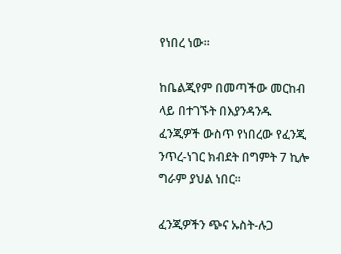የነበረ ነው፡፡

ከቤልጂየም በመጣችው መርከብ ላይ በተገኙት በእያንዳንዱ ፈንጂዎች ውስጥ የነበረው የፈንጂ ንጥረ-ነገር ክብደት በግምት 7 ኪሎ ግራም ያህል ነበር፡፡

ፈንጂዎችን ጭና ኡስት-ሉጋ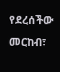የደረሰችው መርከብ፣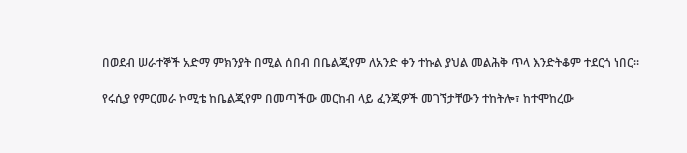በወደብ ሠራተኞች አድማ ምክንያት በሚል ሰበብ በቤልጂየም ለአንድ ቀን ተኩል ያህል መልሕቅ ጥላ እንድትቆም ተደርጎ ነበር፡፡

የሩሲያ የምርመራ ኮሚቴ ከቤልጂየም በመጣችው መርከብ ላይ ፈንጂዎች መገኘታቸውን ተከትሎ፣ ከተሞከረው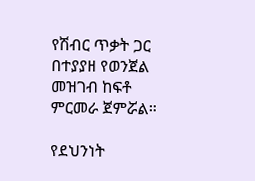የሽብር ጥቃት ጋር በተያያዘ የወንጀል መዝገብ ከፍቶ ምርመራ ጀምሯል።

የደህንነት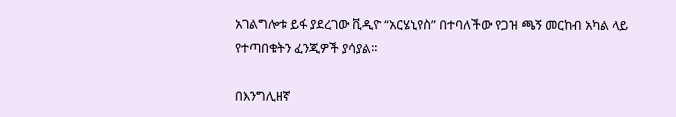አገልግሎቱ ይፋ ያደረገው ቪዲዮ “አርሄኒየስ” በተባለችው የጋዝ ጫኝ መርከብ አካል ላይ የተጣበቁትን ፈንጂዎች ያሳያል።

በእንግሊዘኛ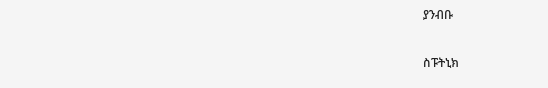ያንብቡ

ስፑትኒክ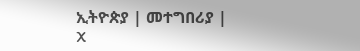ኢትዮጵያ | መተግበሪያ | X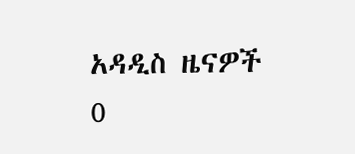አዳዲስ ዜናዎች
0